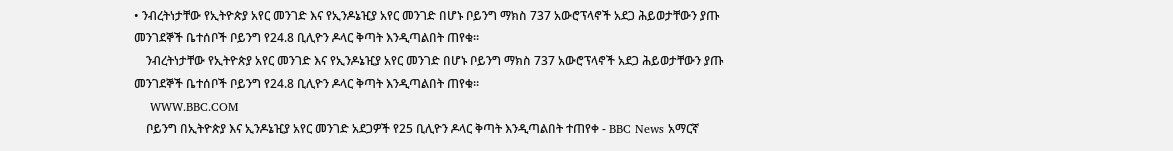• ንብረትነታቸው የኢትዮጵያ አየር መንገድ እና የኢንዶኔዢያ አየር መንገድ በሆኑ ቦይንግ ማክስ 737 አውሮፕላኖች አደጋ ሕይወታቸውን ያጡ መንገደኞች ቤተሰቦች ቦይንግ የ24.8 ቢሊዮን ዶላር ቅጣት እንዲጣልበት ጠየቁ።
    ንብረትነታቸው የኢትዮጵያ አየር መንገድ እና የኢንዶኔዢያ አየር መንገድ በሆኑ ቦይንግ ማክስ 737 አውሮፕላኖች አደጋ ሕይወታቸውን ያጡ መንገደኞች ቤተሰቦች ቦይንግ የ24.8 ቢሊዮን ዶላር ቅጣት እንዲጣልበት ጠየቁ።
    WWW.BBC.COM
    ቦይንግ በኢትዮጵያ እና ኢንዶኔዢያ አየር መንገድ አደጋዎች የ25 ቢሊዮን ዶላር ቅጣት እንዲጣልበት ተጠየቀ - BBC News አማርኛ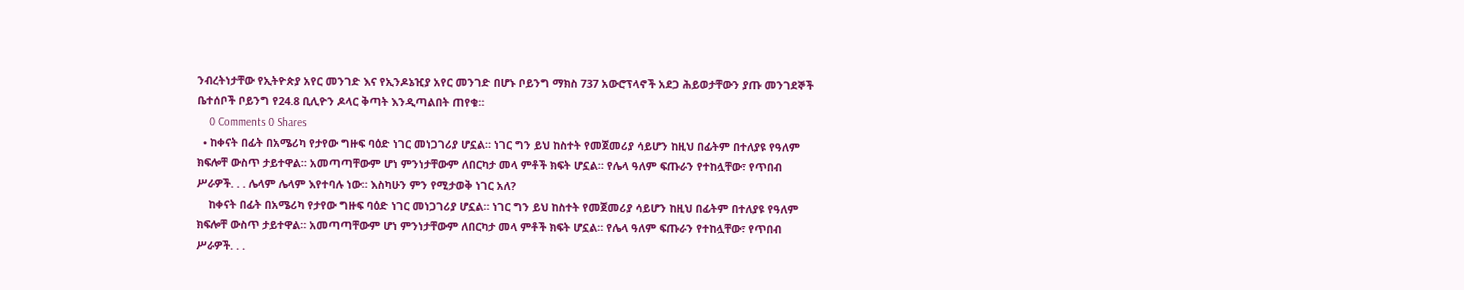ንብረትነታቸው የኢትዮጵያ አየር መንገድ እና የኢንዶኔዢያ አየር መንገድ በሆኑ ቦይንግ ማክስ 737 አውሮፕላኖች አደጋ ሕይወታቸውን ያጡ መንገደኞች ቤተሰቦች ቦይንግ የ24.8 ቢሊዮን ዶላር ቅጣት እንዲጣልበት ጠየቁ።
    0 Comments 0 Shares
  • ከቀናት በፊት በአሜሪካ የታየው ግዙፍ ባዕድ ነገር መነጋገሪያ ሆኗል። ነገር ግን ይህ ከስተት የመጀመሪያ ሳይሆን ከዚህ በፊትም በተለያዩ የዓለም ክፍሎቸ ውስጥ ታይተዋል። አመጣጣቸውም ሆነ ምንነታቸውም ለበርካታ መላ ምቶች ክፍት ሆኗል። የሌላ ዓለም ፍጡራን የተከሏቸው፣ የጥበብ ሥራዎች. . . ሌላም ሌላም እየተባሉ ነው። እስካሁን ምን የሚታወቅ ነገር አለ?
    ከቀናት በፊት በአሜሪካ የታየው ግዙፍ ባዕድ ነገር መነጋገሪያ ሆኗል። ነገር ግን ይህ ከስተት የመጀመሪያ ሳይሆን ከዚህ በፊትም በተለያዩ የዓለም ክፍሎቸ ውስጥ ታይተዋል። አመጣጣቸውም ሆነ ምንነታቸውም ለበርካታ መላ ምቶች ክፍት ሆኗል። የሌላ ዓለም ፍጡራን የተከሏቸው፣ የጥበብ ሥራዎች. . .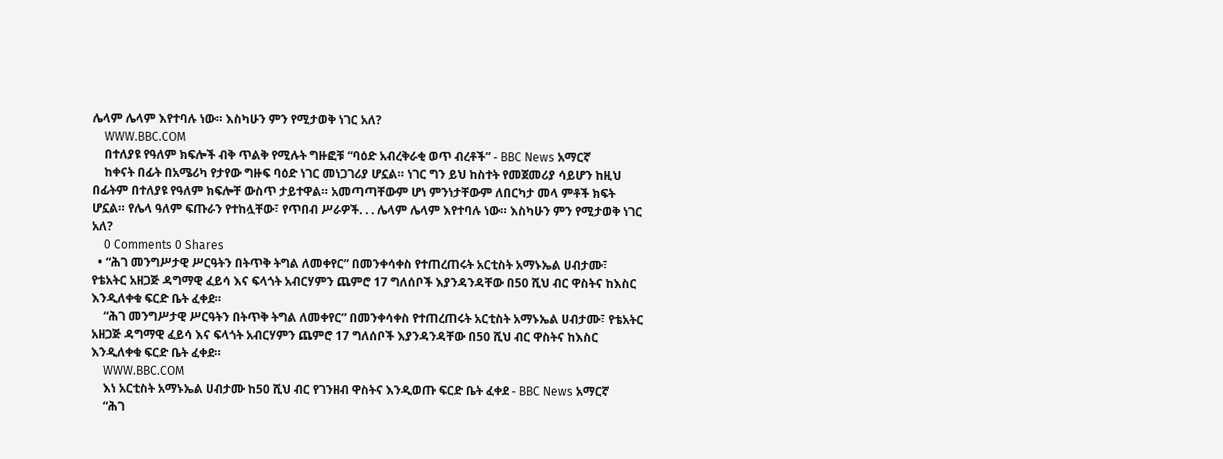ሌላም ሌላም እየተባሉ ነው። እስካሁን ምን የሚታወቅ ነገር አለ?
    WWW.BBC.COM
    በተለያዩ የዓለም ክፍሎች ብቅ ጥልቅ የሚሉት ግዙፎቹ “ባዕድ አብረቅራቂ ወጥ ብረቶች” - BBC News አማርኛ
    ከቀናት በፊት በአሜሪካ የታየው ግዙፍ ባዕድ ነገር መነጋገሪያ ሆኗል። ነገር ግን ይህ ከስተት የመጀመሪያ ሳይሆን ከዚህ በፊትም በተለያዩ የዓለም ክፍሎቸ ውስጥ ታይተዋል። አመጣጣቸውም ሆነ ምንነታቸውም ለበርካታ መላ ምቶች ክፍት ሆኗል። የሌላ ዓለም ፍጡራን የተከሏቸው፣ የጥበብ ሥራዎች. . . ሌላም ሌላም እየተባሉ ነው። እስካሁን ምን የሚታወቅ ነገር አለ?
    0 Comments 0 Shares
  • “ሕገ መንግሥታዊ ሥርዓትን በትጥቅ ትግል ለመቀየር” በመንቀሳቀስ የተጠረጠሩት አርቲስት አማኑኤል ሀብታሙ፣ የቴአትር አዘጋጅ ዳግማዊ ፈይሳ እና ፍላጎት አብርሃምን ጨምሮ 17 ግለሰቦች እያንዳንዳቸው በ50 ሺህ ብር ዋስትና ከእስር እንዲለቀቁ ፍርድ ቤት ፈቀደ።
    “ሕገ መንግሥታዊ ሥርዓትን በትጥቅ ትግል ለመቀየር” በመንቀሳቀስ የተጠረጠሩት አርቲስት አማኑኤል ሀብታሙ፣ የቴአትር አዘጋጅ ዳግማዊ ፈይሳ እና ፍላጎት አብርሃምን ጨምሮ 17 ግለሰቦች እያንዳንዳቸው በ50 ሺህ ብር ዋስትና ከእስር እንዲለቀቁ ፍርድ ቤት ፈቀደ።
    WWW.BBC.COM
    እነ አርቲስት አማኑኤል ሀብታሙ ከ50 ሺህ ብር የገንዘብ ዋስትና እንዲወጡ ፍርድ ቤት ፈቀደ - BBC News አማርኛ
    “ሕገ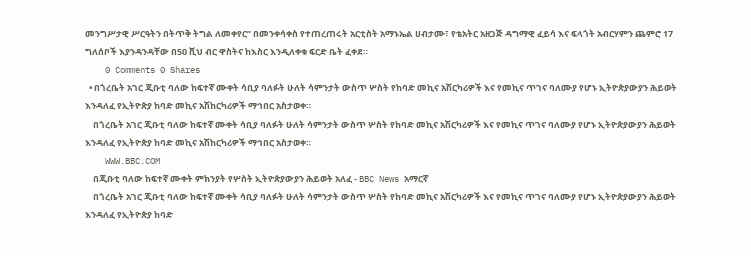መንግሥታዊ ሥርዓትን በትጥቅ ትግል ለመቀየር” በመንቀሳቀስ የተጠረጠሩት አርቲስት አማኑኤል ሀብታሙ፣ የቴአትር አዘጋጅ ዳግማዊ ፈይሳ እና ፍላጎት አብርሃምን ጨምሮ 17 ግለሰቦች እያንዳንዳቸው በ50 ሺህ ብር ዋስትና ከእስር እንዲለቀቁ ፍርድ ቤት ፈቀደ።
    0 Comments 0 Shares
  • በጎረቤት አገር ጂቡቲ ባለው ከፍተኛ ሙቀት ሳቢያ ባለፉት ሁለት ሳምንታት ውስጥ ሦስት የከባድ መኪና አሽርካሪዎች እና የመኪና ጥገና ባለሙያ የሆኑ ኢትዮጵያውያን ሕይወት እንዳለፈ የኢትዮጵያ ከባድ መኪና አሽከርካሪዎች ማኅበር አስታወቀ።
    በጎረቤት አገር ጂቡቲ ባለው ከፍተኛ ሙቀት ሳቢያ ባለፉት ሁለት ሳምንታት ውስጥ ሦስት የከባድ መኪና አሽርካሪዎች እና የመኪና ጥገና ባለሙያ የሆኑ ኢትዮጵያውያን ሕይወት እንዳለፈ የኢትዮጵያ ከባድ መኪና አሽከርካሪዎች ማኅበር አስታወቀ።
    WWW.BBC.COM
    በጂቡቲ ባለው ከፍተኛ ሙቀት ምክንያት የሦስት ኢትዮጵያውያን ሕይወት አለፈ - BBC News አማርኛ
    በጎረቤት አገር ጂቡቲ ባለው ከፍተኛ ሙቀት ሳቢያ ባለፉት ሁለት ሳምንታት ውስጥ ሦስት የከባድ መኪና አሽርካሪዎች እና የመኪና ጥገና ባለሙያ የሆኑ ኢትዮጵያውያን ሕይወት እንዳለፈ የኢትዮጵያ ከባድ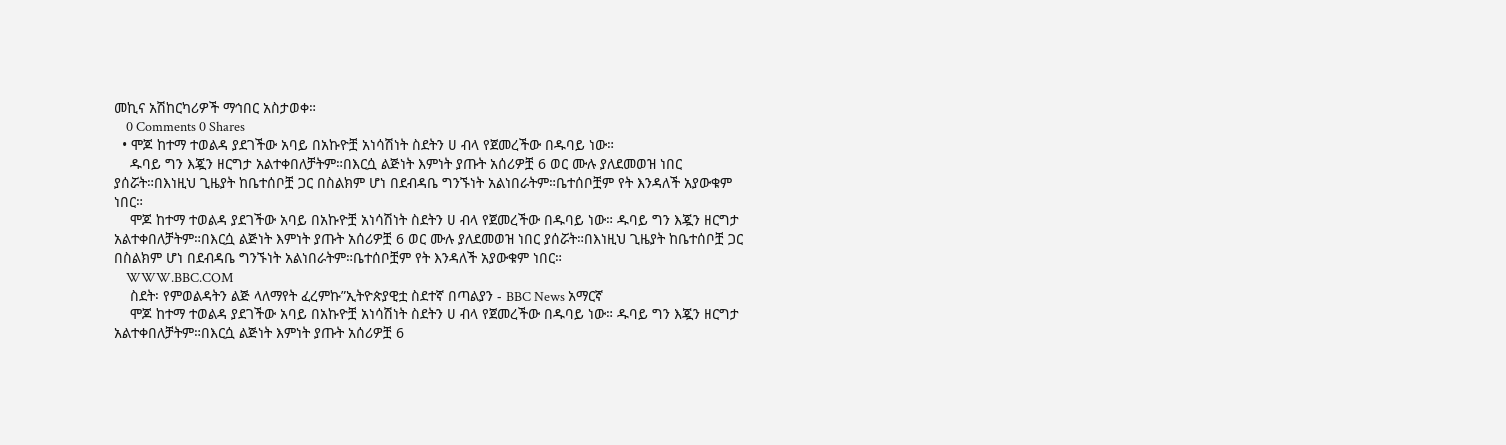መኪና አሽከርካሪዎች ማኅበር አስታወቀ።
    0 Comments 0 Shares
  • ሞጆ ከተማ ተወልዳ ያደገችው አባይ በአኩዮቿ አነሳሽነት ስደትን ሀ ብላ የጀመረችው በዱባይ ነው።
    ዱባይ ግን እጇን ዘርግታ አልተቀበለቻትም።በእርሷ ልጅነት እምነት ያጡት አሰሪዎቿ 6 ወር ሙሉ ያለደመወዝ ነበር ያሰሯት።በእነዚህ ጊዜያት ከቤተሰቦቿ ጋር በስልክም ሆነ በደብዳቤ ግንኙነት አልነበራትም።ቤተሰቦቿም የት እንዳለች አያውቁም ነበር።
    ሞጆ ከተማ ተወልዳ ያደገችው አባይ በአኩዮቿ አነሳሽነት ስደትን ሀ ብላ የጀመረችው በዱባይ ነው። ዱባይ ግን እጇን ዘርግታ አልተቀበለቻትም።በእርሷ ልጅነት እምነት ያጡት አሰሪዎቿ 6 ወር ሙሉ ያለደመወዝ ነበር ያሰሯት።በእነዚህ ጊዜያት ከቤተሰቦቿ ጋር በስልክም ሆነ በደብዳቤ ግንኙነት አልነበራትም።ቤተሰቦቿም የት እንዳለች አያውቁም ነበር።
    WWW.BBC.COM
    ስደት፡ የምወልዳትን ልጅ ላለማየት ፈረምኩ”ኢትዮጵያዊቷ ስደተኛ በጣልያን - BBC News አማርኛ
    ሞጆ ከተማ ተወልዳ ያደገችው አባይ በአኩዮቿ አነሳሽነት ስደትን ሀ ብላ የጀመረችው በዱባይ ነው። ዱባይ ግን እጇን ዘርግታ አልተቀበለቻትም።በእርሷ ልጅነት እምነት ያጡት አሰሪዎቿ 6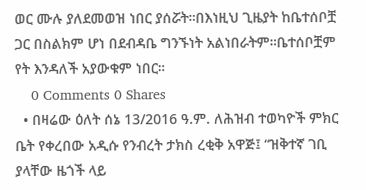ወር ሙሉ ያለደመወዝ ነበር ያሰሯት።በእነዚህ ጊዜያት ከቤተሰቦቿ ጋር በስልክም ሆነ በደብዳቤ ግንኙነት አልነበራትም።ቤተሰቦቿም የት እንዳለች አያውቁም ነበር።
    0 Comments 0 Shares
  • በዛሬው ዕለት ሰኔ 13/2016 ዓ.ም. ለሕዝብ ተወካዮች ምክር ቤት የቀረበው አዲሱ የንብረት ታክስ ረቂቅ አዋጅ፤ “ዝቅተኛ ገቢ ያላቸው ዜጎች ላይ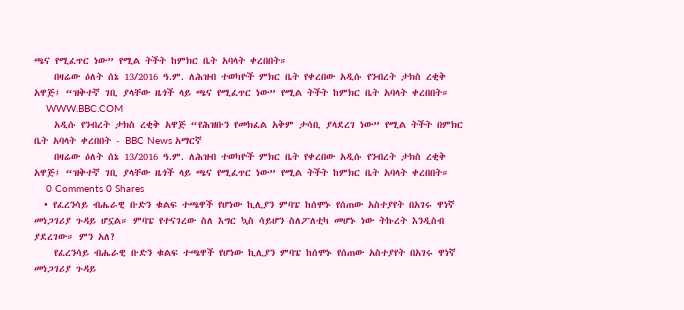ጫና የሚፈጥር ነው” የሚል ትችት ከምክር ቤት አባላት ቀረበበት።
    በዛሬው ዕለት ሰኔ 13/2016 ዓ.ም. ለሕዝብ ተወካዮች ምክር ቤት የቀረበው አዲሱ የንብረት ታክስ ረቂቅ አዋጅ፤ “ዝቅተኛ ገቢ ያላቸው ዜጎች ላይ ጫና የሚፈጥር ነው” የሚል ትችት ከምክር ቤት አባላት ቀረበበት።
    WWW.BBC.COM
    አዲሱ የንብረት ታክስ ረቂቅ አዋጅ “የሕዝቡን የመክፈል አቅም ታሳቢ ያላደረገ ነው” የሚል ትችት በምክር ቤት አባላት ቀረበበት - BBC News አማርኛ
    በዛሬው ዕለት ሰኔ 13/2016 ዓ.ም. ለሕዝብ ተወካዮች ምክር ቤት የቀረበው አዲሱ የንብረት ታክስ ረቂቅ አዋጅ፤ “ዝቅተኛ ገቢ ያላቸው ዜጎች ላይ ጫና የሚፈጥር ነው” የሚል ትችት ከምክር ቤት አባላት ቀረበበት።
    0 Comments 0 Shares
  • የፈረንሳይ ብሔራዊ ቡድን ቁልፍ ተጫዋች የሆነው ኪሊያን ምባፔ ከሰሞኑ የሰጠው አስተያየት በአገሩ ዋነኛ መነጋገሪያ ጉዳይ ሆኗል። ምባፔ የተናገረው ስለ እግር ኳስ ሳይሆን ስለፖለቲካ መሆኑ ነው ትኩረት እንዲስብ ያደረገው። ምን አለ?
    የፈረንሳይ ብሔራዊ ቡድን ቁልፍ ተጫዋች የሆነው ኪሊያን ምባፔ ከሰሞኑ የሰጠው አስተያየት በአገሩ ዋነኛ መነጋገሪያ ጉዳይ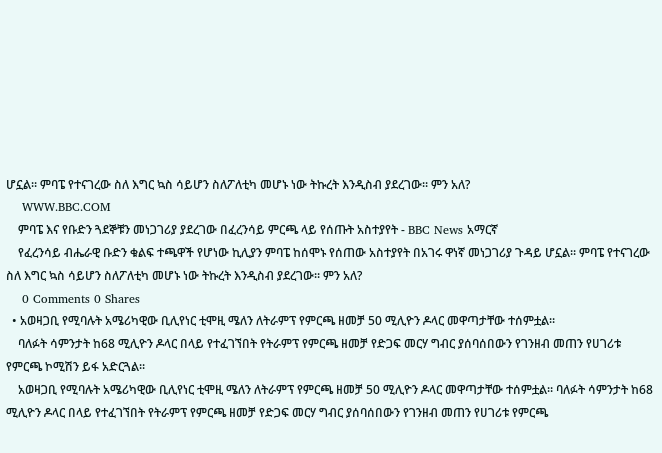ሆኗል። ምባፔ የተናገረው ስለ እግር ኳስ ሳይሆን ስለፖለቲካ መሆኑ ነው ትኩረት እንዲስብ ያደረገው። ምን አለ?
    WWW.BBC.COM
    ምባፔ እና የቡድን ጓደኞቹን መነጋገሪያ ያደረገው በፈረንሳይ ምርጫ ላይ የሰጡት አስተያየት - BBC News አማርኛ
    የፈረንሳይ ብሔራዊ ቡድን ቁልፍ ተጫዋች የሆነው ኪሊያን ምባፔ ከሰሞኑ የሰጠው አስተያየት በአገሩ ዋነኛ መነጋገሪያ ጉዳይ ሆኗል። ምባፔ የተናገረው ስለ እግር ኳስ ሳይሆን ስለፖለቲካ መሆኑ ነው ትኩረት እንዲስብ ያደረገው። ምን አለ?
    0 Comments 0 Shares
  • አወዛጋቢ የሚባሉት አሜሪካዊው ቢሊየነር ቲሞዚ ሜለን ለትራምፕ የምርጫ ዘመቻ 50 ሚሊዮን ዶላር መዋጣታቸው ተሰምቷል።
    ባለፉት ሳምንታት ከ68 ሚሊዮን ዶላር በላይ የተፈገኘበት የትራምፕ የምርጫ ዘመቻ የድጋፍ መርሃ ግብር ያሰባሰበውን የገንዘብ መጠን የሀገሪቱ የምርጫ ኮሚሽን ይፋ አድርጓል።
    አወዛጋቢ የሚባሉት አሜሪካዊው ቢሊየነር ቲሞዚ ሜለን ለትራምፕ የምርጫ ዘመቻ 50 ሚሊዮን ዶላር መዋጣታቸው ተሰምቷል። ባለፉት ሳምንታት ከ68 ሚሊዮን ዶላር በላይ የተፈገኘበት የትራምፕ የምርጫ ዘመቻ የድጋፍ መርሃ ግብር ያሰባሰበውን የገንዘብ መጠን የሀገሪቱ የምርጫ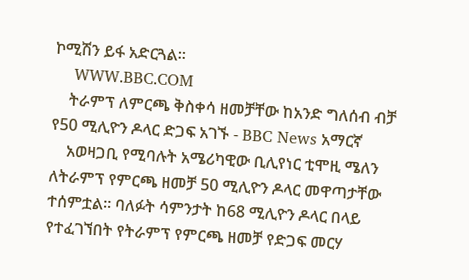ኮሚሽን ይፋ አድርጓል።
    WWW.BBC.COM
    ትራምፕ ለምርጫ ቅስቀሳ ዘመቻቸው ከአንድ ግለሰብ ብቻ የ50 ሚሊዮን ዶላር ድጋፍ አገኙ - BBC News አማርኛ
    አወዛጋቢ የሚባሉት አሜሪካዊው ቢሊየነር ቲሞዚ ሜለን ለትራምፕ የምርጫ ዘመቻ 50 ሚሊዮን ዶላር መዋጣታቸው ተሰምቷል። ባለፉት ሳምንታት ከ68 ሚሊዮን ዶላር በላይ የተፈገኘበት የትራምፕ የምርጫ ዘመቻ የድጋፍ መርሃ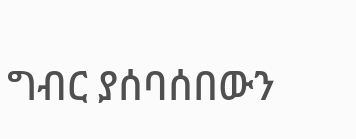ግብር ያሰባሰበውን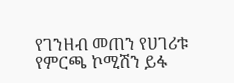የገንዘብ መጠን የሀገሪቱ የምርጫ ኮሚሽን ይፋ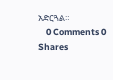አድርጓል።
    0 Comments 0 Shares